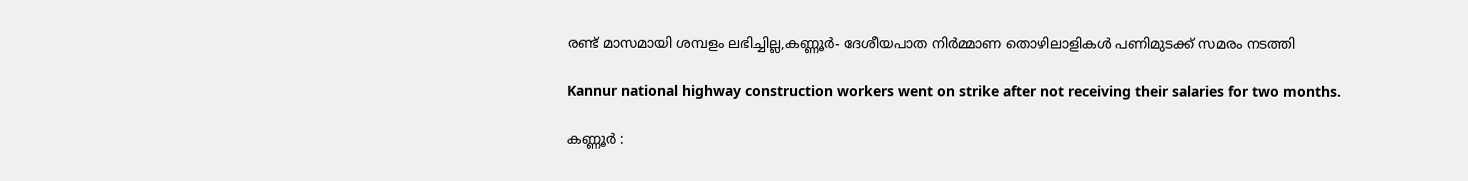രണ്ട് മാസമായി ശമ്പളം ലഭിച്ചില്ല,കണ്ണൂർ- ദേശീയപാത നിർമ്മാണ തൊഴിലാളികൾ പണിമുടക്ക് സമരം നടത്തി

Kannur national highway construction workers went on strike after not receiving their salaries for two months.

കണ്ണൂർ :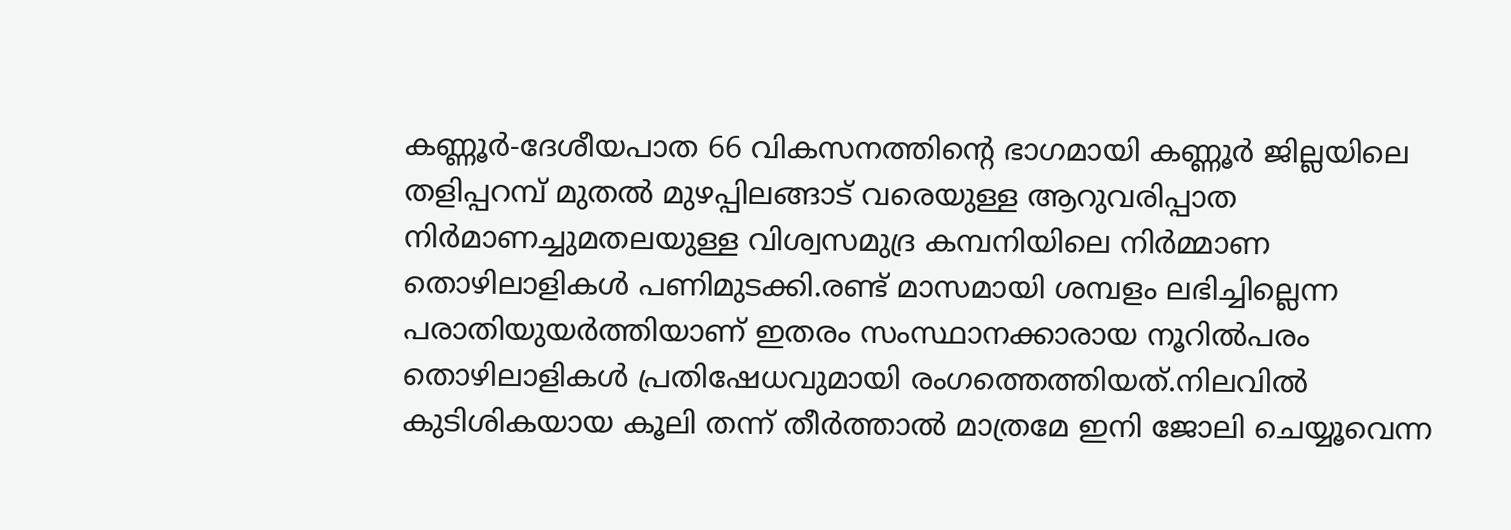കണ്ണൂർ-ദേശീയപാത 66 വികസനത്തിന്റെ ഭാഗമായി കണ്ണൂർ ജില്ലയിലെ തളിപ്പറമ്പ് മുതൽ മുഴപ്പിലങ്ങാട് വരെയുള്ള ആറുവരിപ്പാത നിർമാണച്ചുമതലയുള്ള വിശ്വസമുദ്ര കമ്പനിയിലെ നിർമ്മാണ തൊഴിലാളികൾ പണിമുടക്കി.രണ്ട് മാസമായി ശമ്പളം ലഭിച്ചില്ലെന്ന പരാതിയുയർത്തിയാണ് ഇതരം സംസ്ഥാനക്കാരായ നൂറിൽപരം തൊഴിലാളികൾ പ്രതിഷേധവുമായി രംഗത്തെത്തിയത്.നിലവിൽ കുടിശികയായ കൂലി തന്ന് തീർത്താൽ മാത്രമേ ഇനി ജോലി ചെയ്യൂവെന്ന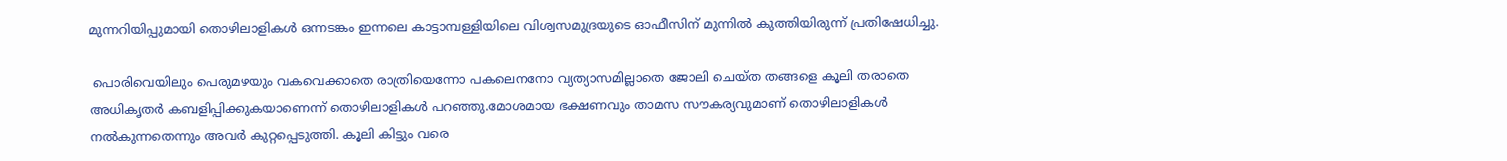മുന്നറിയിപ്പുമായി തൊഴിലാളികൾ ഒന്നടങ്കം ഇന്നലെ കാട്ടാമ്പള്ളിയിലെ വിശ്വസമുദ്രയുടെ ഓഫീസിന് മുന്നിൽ കുത്തിയിരുന്ന് പ്രതിഷേധിച്ചു.

 പൊരിവെയിലും പെരുമഴയും വകവെക്കാതെ രാത്രിയെന്നോ പകലെനനോ വ്യത്യാസമില്ലാതെ ജോലി ചെയ്ത തങ്ങളെ കൂലി തരാതെ അധികൃതർ കബളിപ്പിക്കുകയാണെന്ന് തൊഴിലാളികൾ പറഞ്ഞു.മോശമായ ഭക്ഷണവും താമസ സൗകര്യവുമാണ് തൊഴിലാളികൾ നൽകുന്നതെന്നും അവർ കുറ്റപ്പെടുത്തി. കൂലി കിട്ടും വരെ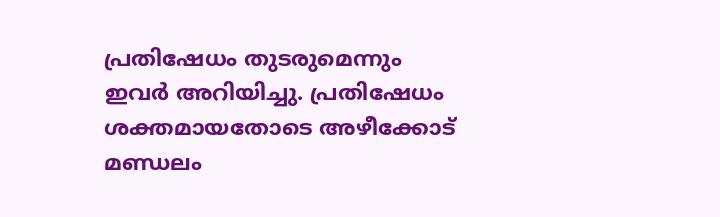പ്രതിഷേധം തുടരുമെന്നും ഇവർ അറിയിച്ചു. പ്രതിഷേധം ശക്തമായതോടെ അഴീക്കോട് മണ്ഡലം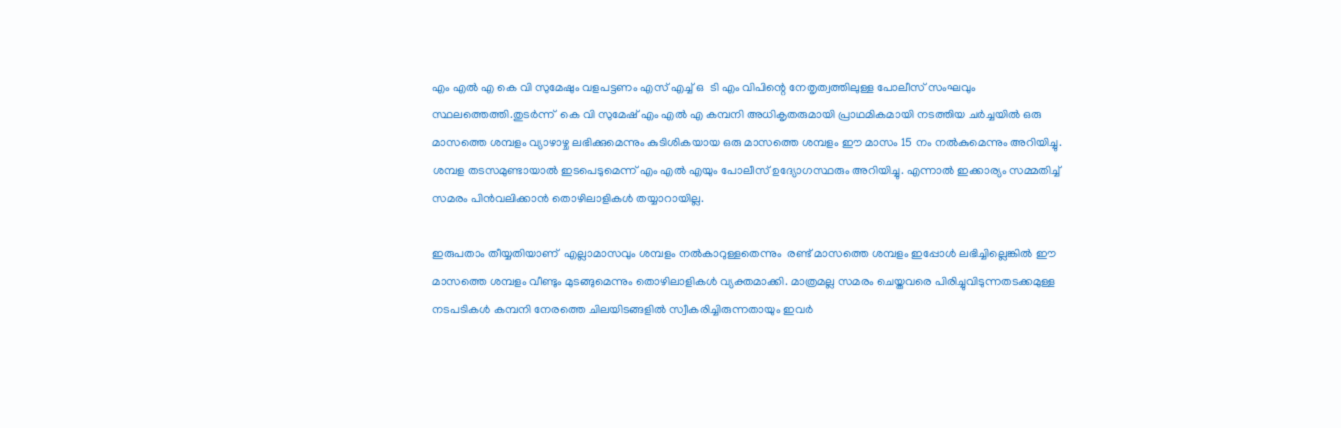എം എൽ എ കെ വി സുമേഷും വളപട്ടണം എസ് എച്ച് ഒ  ടി എം വിപിന്റെ നേതൃത്വത്തിലുള്ള പോലീസ് സംഘവും സ്ഥലത്തെത്തി.തുടർന്ന്  കെ വി സുമേഷ് എം എൽ എ കമ്പനി അധികൃതരുമായി പ്രാഥമികമായി നടത്തിയ ചർച്ചയിൽ ഒരു മാസത്തെ ശമ്പളം വ്യാഴാഴ്ച ലഭിക്കുമെന്നും കുടിശികയായ ഒരു മാസത്തെ ശമ്പളം ഈ മാസം 15 നം നൽകുമെന്നും അറിയിച്ചു. ശമ്പള തടസമുണ്ടായാൽ ഇടപെടുമെന്ന് എം എൽ എയും പോലീസ് ഉദ്യോഗസ്ഥരും അറിയിച്ചു. എന്നാൽ ഇക്കാര്യം സമ്മതിച്ച് സമരം പിൻവലിക്കാൻ തൊഴിലാളികൾ തയ്യാറായില്ല.

ഇരുപതാം തീയ്യതിയാണ്  എല്ലാമാസവും ശമ്പളം നൽകാറുള്ളതെന്നും  രണ്ട് മാസത്തെ ശമ്പളം ഇപ്പോൾ ലഭിച്ചില്ലെങ്കിൽ ഈ മാസത്തെ ശമ്പളം വീണ്ടും മുടങ്ങുമെന്നും തൊഴിലാളികൾ വ്യക്തമാക്കി. മാത്രമല്ല സമരം ചെയ്തവരെ പിരിച്ചുവിടുന്നതടക്കമുള്ള നടപടികൾ കമ്പനി നേരത്തെ ചിലയിടങ്ങളിൽ സ്വീകരിച്ചിരുന്നതായും ഇവർ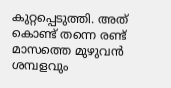കുറ്റപ്പെടുത്തി. അത് കൊണ്ട് തന്നെ രണ്ട് മാസത്തെ മുഴുവൻ ശമ്പളവും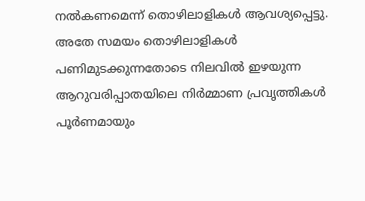നൽകണമെന്ന് തൊഴിലാളികൾ ആവശ്യപ്പെട്ടു. അതേ സമയം തൊഴിലാളികൾ പണിമുടക്കുന്നതോടെ നിലവിൽ ഇഴയുന്ന ആറുവരിപ്പാതയിലെ നിർമ്മാണ പ്രവൃത്തികൾ പൂർണമായും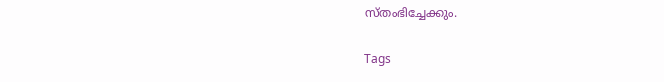സ്തംഭിച്ചേക്കും.

Tags